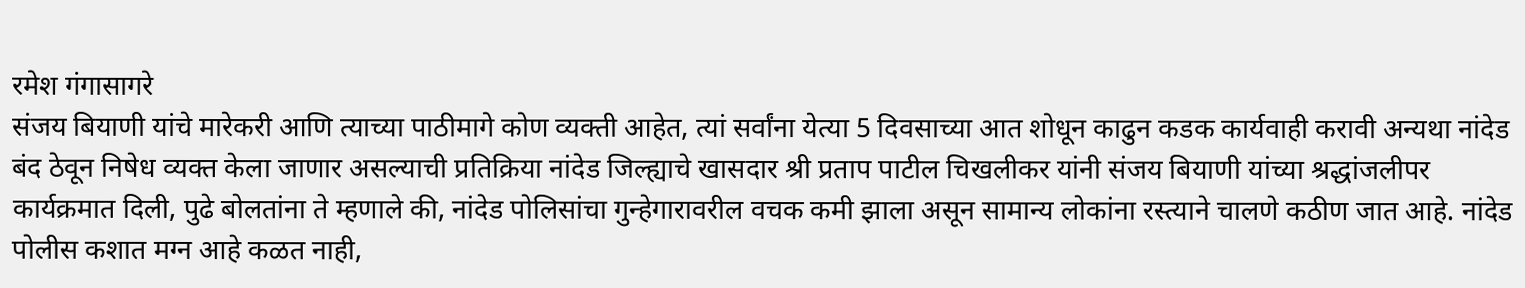रमेश गंगासागरे
संजय बियाणी यांचे मारेकरी आणि त्याच्या पाठीमागे कोण व्यक्ती आहेत, त्यां सर्वांना येत्या 5 दिवसाच्या आत शोधून काढुन कडक कार्यवाही करावी अन्यथा नांदेड बंद ठेवून निषेध व्यक्त केला जाणार असल्याची प्रतिक्रिया नांदेड जिल्ह्याचे खासदार श्री प्रताप पाटील चिखलीकर यांनी संजय बियाणी यांच्या श्रद्धांजलीपर कार्यक्रमात दिली, पुढे बोलतांना ते म्हणाले की, नांदेड पोलिसांचा गुन्हेगारावरील वचक कमी झाला असून सामान्य लोकांना रस्त्याने चालणे कठीण जात आहे. नांदेड पोलीस कशात मग्न आहे कळत नाही,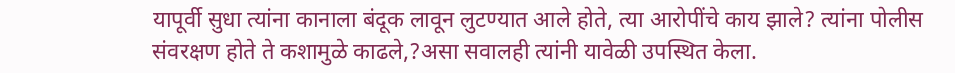यापूर्वी सुधा त्यांना कानाला बंदूक लावून लुटण्यात आले होते, त्या आरोपींचे काय झाले? त्यांना पोलीस संवरक्षण होते ते कशामुळे काढले,?असा सवालही त्यांनी यावेळी उपस्थित केला.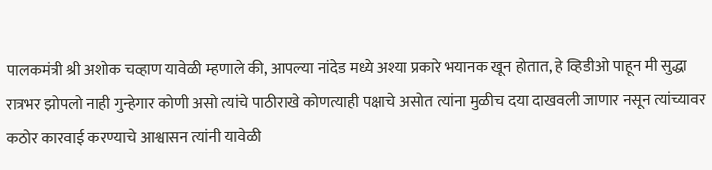पालकमंत्री श्री अशोक चव्हाण यावेळी म्हणाले की, आपल्या नांदेड मध्ये अश्या प्रकारे भयानक खून होतात, हे व्हिडीओ पाहून मी सुद्धा रात्रभर झोपलो नाही गुन्हेगार कोणी असो त्यांचे पाठीराखे कोणत्याही पक्षाचे असोत त्यांना मुळीच दया दाखवली जाणार नसून त्यांच्यावर कठोर कारवाई करण्याचे आश्वासन त्यांनी यावेळी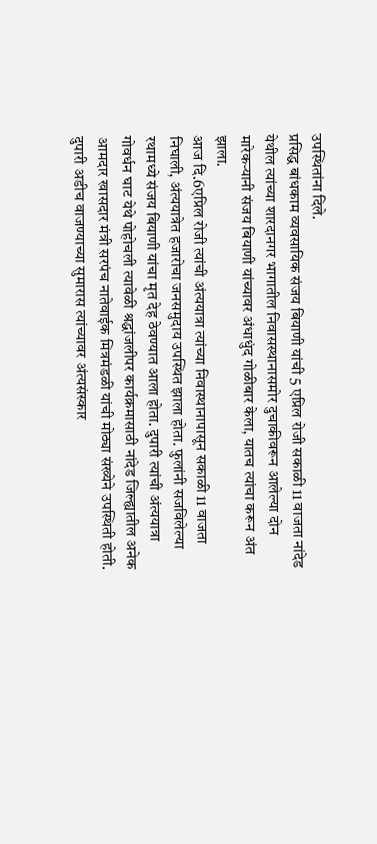उपस्थितांना दिले.
प्रसिद्ध बांधकाम व्यवसायिक संजय बियाणी यांची 5 एप्रिल रोजी सकाळी 11 वाजता नांदेड येथील त्यांच्या शारदानगर भागातील निवासस्थानासमोर दुचाकीवरून आलेल्या दोन मारेकऱ्यानी संजय बियाणी यांच्यावर अंधाधुंद गोळीबार केला, यातच त्यांचा करून अंत झाला.
आज दि.6एप्रिल रोजी त्यांची अंत्ययात्रा त्यांच्या निवास्थानापासून सकाळी 11 वाजता निघाली, अंत्ययात्रेत हजारोचा जनसमुदाय उपस्थित झाला होता. फुलांनी सजविलेल्या रथामध्ये संजय बियाणी यांचा मृत देह ठेवण्यात आला होता. दुपारी त्यांची अंत्ययात्रा गोवर्धन घाट येथे पोहोचली त्यावेळी श्रद्धांजलीपर कार्यक्रमासाठी नांदेड जिल्ह्यातील अनेक आमदार खासदार मंत्री सरपंच नातेवाईक मित्रमंडळी यांची मोठ्या संख्येने उपस्थिती होती. दुपारी अडीच वाजण्याच्या सुमारास त्यांच्यावर अंत्यसंस्कार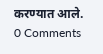करण्यात आले.
0 Comments